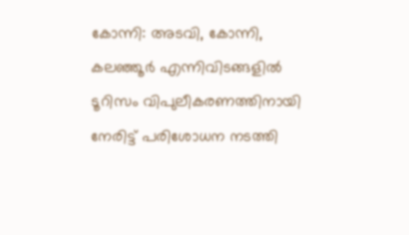കോന്നി: അടവി, കോന്നി, കലഞ്ഞൂർ എന്നിവിടങ്ങളിൽ ടൂറിസം വിപുലീകരണത്തിനായി നേരിട്ട് പരിശോധന നടത്തി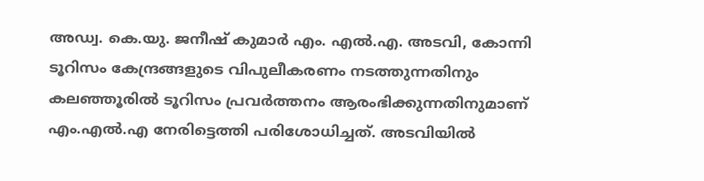അഡ്വ. കെ.യു. ജനീഷ് കുമാർ എം. എൽ.എ. അടവി, കോന്നി ടൂറിസം കേന്ദ്രങ്ങളുടെ വിപുലീകരണം നടത്തുന്നതിനും കലഞ്ഞൂരിൽ ടൂറിസം പ്രവർത്തനം ആരംഭിക്കുന്നതിനുമാണ് എം.എൽ.എ നേരിട്ടെത്തി പരിശോധിച്ചത്. അടവിയിൽ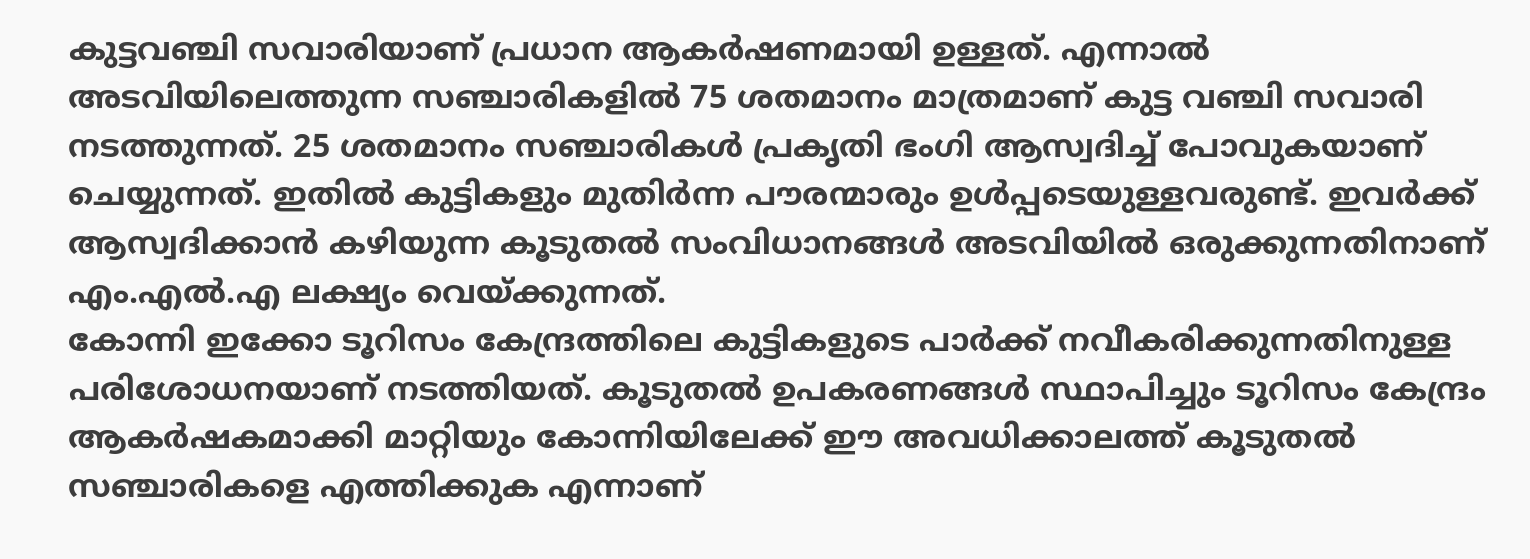കുട്ടവഞ്ചി സവാരിയാണ് പ്രധാന ആകർഷണമായി ഉള്ളത്. എന്നാൽ അടവിയിലെത്തുന്ന സഞ്ചാരികളിൽ 75 ശതമാനം മാത്രമാണ് കുട്ട വഞ്ചി സവാരി നടത്തുന്നത്. 25 ശതമാനം സഞ്ചാരികൾ പ്രകൃതി ഭംഗി ആസ്വദിച്ച് പോവുകയാണ് ചെയ്യുന്നത്. ഇതിൽ കുട്ടികളും മുതിർന്ന പൗരന്മാരും ഉൾപ്പടെയുള്ളവരുണ്ട്. ഇവർക്ക് ആസ്വദിക്കാൻ കഴിയുന്ന കൂടുതൽ സംവിധാനങ്ങൾ അടവിയിൽ ഒരുക്കുന്നതിനാണ് എം.എൽ.എ ലക്ഷ്യം വെയ്ക്കുന്നത്.
കോന്നി ഇക്കോ ടൂറിസം കേന്ദ്രത്തിലെ കുട്ടികളുടെ പാർക്ക് നവീകരിക്കുന്നതിനുള്ള പരിശോധനയാണ് നടത്തിയത്. കൂടുതൽ ഉപകരണങ്ങൾ സ്ഥാപിച്ചും ടൂറിസം കേന്ദ്രം ആകർഷകമാക്കി മാറ്റിയും കോന്നിയിലേക്ക് ഈ അവധിക്കാലത്ത് കൂടുതൽ സഞ്ചാരികളെ എത്തിക്കുക എന്നാണ്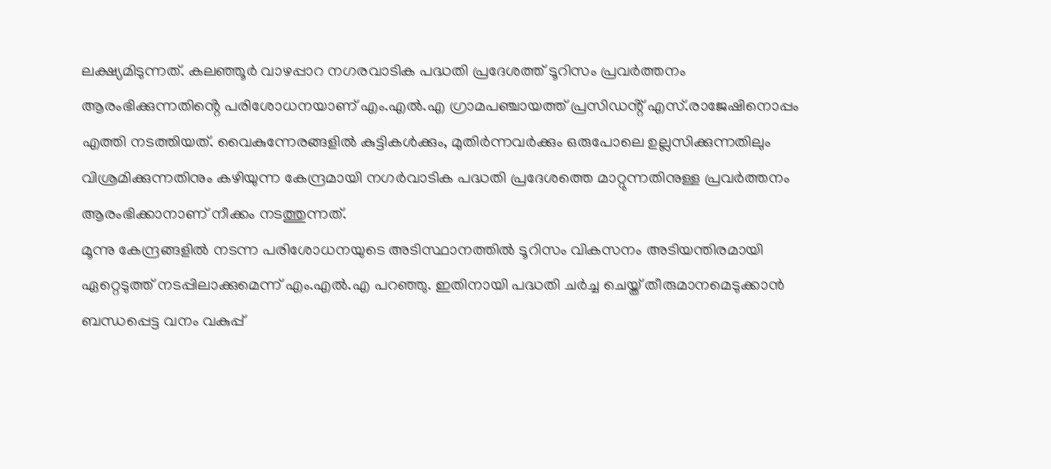ലക്ഷ്യമിടുന്നത്. കലഞ്ഞൂർ വാഴപ്പാറ നഗരവാടിക പദ്ധതി പ്രദേശത്ത് ടൂറിസം പ്രവർത്തനം ആരംഭിക്കുന്നതിൻ്റെ പരിശോധനയാണ് എം.എൽ.എ ഗ്രാമപഞ്ചായത്ത് പ്രസിഡൻ്റ് എസ്.രാജേഷിനൊപ്പം എത്തി നടത്തിയത്. വൈകുന്നേരങ്ങളിൽ കുട്ടികൾക്കും, മുതിർന്നവർക്കും ഒരുപോലെ ഉല്ലസിക്കുന്നതിലും വിശ്രമിക്കുന്നതിനും കഴിയുന്ന കേന്ദ്രമായി നഗർവാടിക പദ്ധതി പ്രദേശത്തെ മാറ്റുന്നതിനുള്ള പ്രവർത്തനം ആരംഭിക്കാനാണ് നീക്കം നടത്തുന്നത്.
മൂന്നു കേന്ദ്രങ്ങളിൽ നടന്ന പരിശോധനയുടെ അടിസ്ഥാനത്തിൽ ടൂറിസം വികസനം അടിയന്തിരമായി ഏറ്റെടുത്ത് നടപ്പിലാക്കുമെന്ന് എം.എൽ.എ പറഞ്ഞു. ഇതിനായി പദ്ധതി ചർച്ച ചെയ്ത് തീരുമാനമെടുക്കാൻ ബന്ധപ്പെട്ട വനം വകുപ്പ്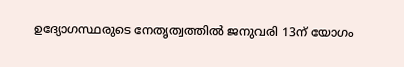ഉദ്യോഗസ്ഥരുടെ നേതൃത്വത്തിൽ ജനുവരി 13ന് യോഗം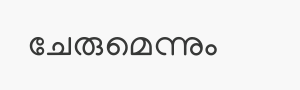ചേരുമെന്നും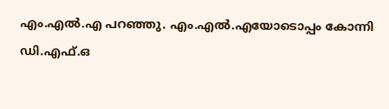എം.എൽ.എ പറഞ്ഞു. എം.എൽ.എയോടൊപ്പം കോന്നി ഡി.എഫ്.ഒ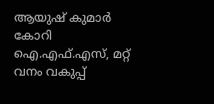ആയുഷ് കുമാർ കോറി ഐ.എഫ്.എസ്, മറ്റ് വനം വകുപ്പ്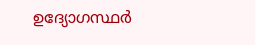ഉദ്യോഗസ്ഥർ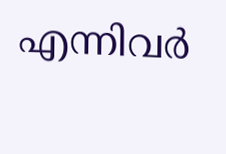എന്നിവർ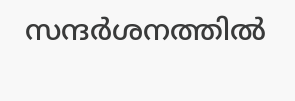സന്ദർശനത്തിൽ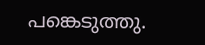പങ്കെടുത്തു.